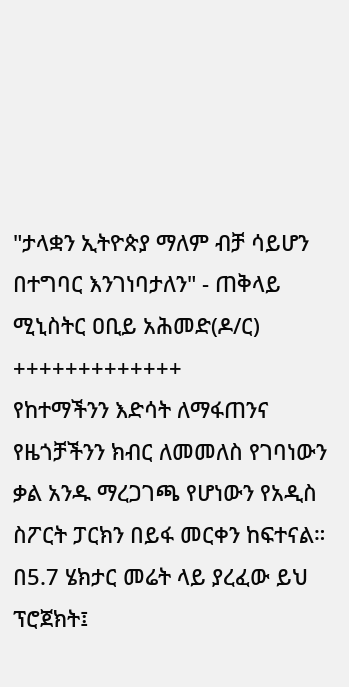"ታላቋን ኢትዮጵያ ማለም ብቻ ሳይሆን በተግባር እንገነባታለን" - ጠቅላይ ሚኒስትር ዐቢይ አሕመድ(ዶ/ር)
+++++++++++++
የከተማችንን እድሳት ለማፋጠንና የዜጎቻችንን ክብር ለመመለስ የገባነውን ቃል አንዱ ማረጋገጫ የሆነውን የአዲስ ስፖርት ፓርክን በይፋ መርቀን ከፍተናል።
በ5.7 ሄክታር መሬት ላይ ያረፈው ይህ ፕሮጀክት፤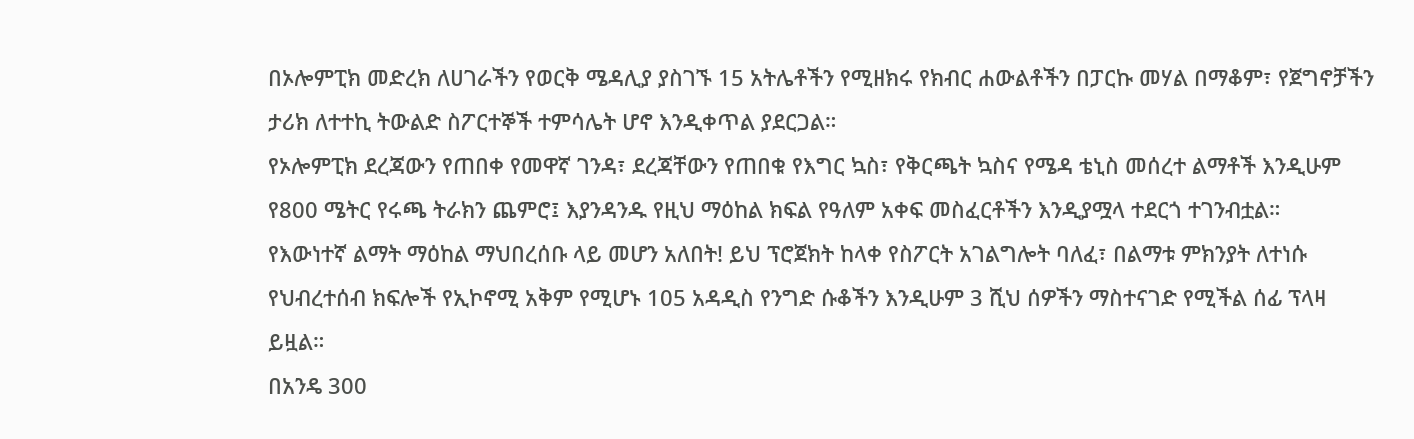በኦሎምፒክ መድረክ ለሀገራችን የወርቅ ሜዳሊያ ያስገኙ 15 አትሌቶችን የሚዘክሩ የክብር ሐውልቶችን በፓርኩ መሃል በማቆም፣ የጀግኖቻችን ታሪክ ለተተኪ ትውልድ ስፖርተኞች ተምሳሌት ሆኖ እንዲቀጥል ያደርጋል።
የኦሎምፒክ ደረጃውን የጠበቀ የመዋኛ ገንዳ፣ ደረጃቸውን የጠበቁ የእግር ኳስ፣ የቅርጫት ኳስና የሜዳ ቴኒስ መሰረተ ልማቶች እንዲሁም የ800 ሜትር የሩጫ ትራክን ጨምሮ፤ እያንዳንዱ የዚህ ማዕከል ክፍል የዓለም አቀፍ መስፈርቶችን እንዲያሟላ ተደርጎ ተገንብቷል።
የእውነተኛ ልማት ማዕከል ማህበረሰቡ ላይ መሆን አለበት! ይህ ፕሮጀክት ከላቀ የስፖርት አገልግሎት ባለፈ፣ በልማቱ ምክንያት ለተነሱ የህብረተሰብ ክፍሎች የኢኮኖሚ አቅም የሚሆኑ 105 አዳዲስ የንግድ ሱቆችን እንዲሁም 3 ሺህ ሰዎችን ማስተናገድ የሚችል ሰፊ ፕላዛ ይዟል።
በአንዴ 300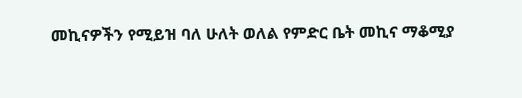መኪናዎችን የሚይዝ ባለ ሁለት ወለል የምድር ቤት መኪና ማቆሚያ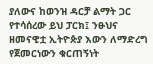ያለውና ከወንዝ ዳርቻ ልማት ጋር የተሳሰረው ይህ ፓርክ፤ ንፁህና ዘመናዊቷ ኢትዮጵያ እውን ለማድረግ የጀመርነውን ቁርጠኝነት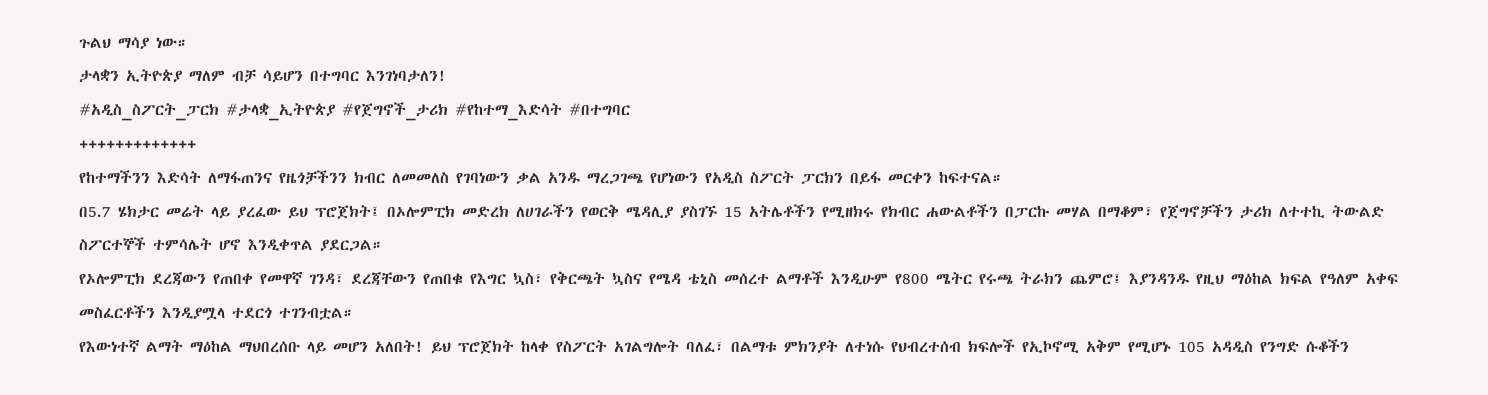ጉልህ ማሳያ ነው።
ታላቋን ኢትዮጵያ ማለም ብቻ ሳይሆን በተግባር እንገነባታለን!
#አዲስ_ስፖርት_ፓርክ #ታላቋ_ኢትዮጵያ #የጀግኖች_ታሪክ #የከተማ_እድሳት #በተግባር
+++++++++++++
የከተማችንን እድሳት ለማፋጠንና የዜጎቻችንን ክብር ለመመለስ የገባነውን ቃል አንዱ ማረጋገጫ የሆነውን የአዲስ ስፖርት ፓርክን በይፋ መርቀን ከፍተናል።
በ5.7 ሄክታር መሬት ላይ ያረፈው ይህ ፕሮጀክት፤ በኦሎምፒክ መድረክ ለሀገራችን የወርቅ ሜዳሊያ ያስገኙ 15 አትሌቶችን የሚዘክሩ የክብር ሐውልቶችን በፓርኩ መሃል በማቆም፣ የጀግኖቻችን ታሪክ ለተተኪ ትውልድ ስፖርተኞች ተምሳሌት ሆኖ እንዲቀጥል ያደርጋል።
የኦሎምፒክ ደረጃውን የጠበቀ የመዋኛ ገንዳ፣ ደረጃቸውን የጠበቁ የእግር ኳስ፣ የቅርጫት ኳስና የሜዳ ቴኒስ መሰረተ ልማቶች እንዲሁም የ800 ሜትር የሩጫ ትራክን ጨምሮ፤ እያንዳንዱ የዚህ ማዕከል ክፍል የዓለም አቀፍ መስፈርቶችን እንዲያሟላ ተደርጎ ተገንብቷል።
የእውነተኛ ልማት ማዕከል ማህበረሰቡ ላይ መሆን አለበት! ይህ ፕሮጀክት ከላቀ የስፖርት አገልግሎት ባለፈ፣ በልማቱ ምክንያት ለተነሱ የህብረተሰብ ክፍሎች የኢኮኖሚ አቅም የሚሆኑ 105 አዳዲስ የንግድ ሱቆችን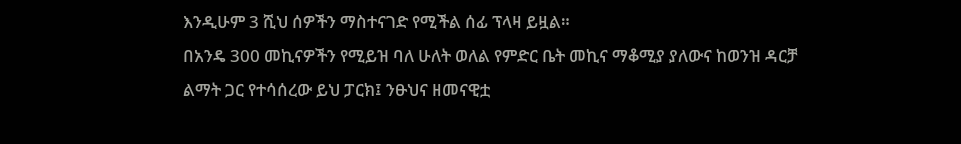እንዲሁም 3 ሺህ ሰዎችን ማስተናገድ የሚችል ሰፊ ፕላዛ ይዟል።
በአንዴ 300 መኪናዎችን የሚይዝ ባለ ሁለት ወለል የምድር ቤት መኪና ማቆሚያ ያለውና ከወንዝ ዳርቻ ልማት ጋር የተሳሰረው ይህ ፓርክ፤ ንፁህና ዘመናዊቷ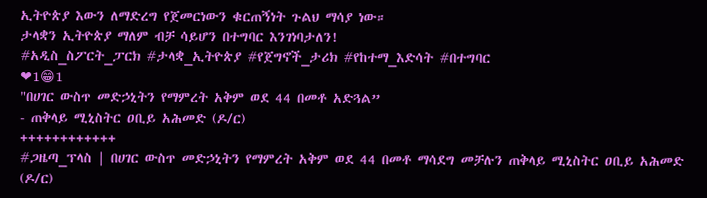ኢትዮጵያ እውን ለማድረግ የጀመርነውን ቁርጠኝነት ጉልህ ማሳያ ነው።
ታላቋን ኢትዮጵያ ማለም ብቻ ሳይሆን በተግባር እንገነባታለን!
#አዲስ_ስፖርት_ፓርክ #ታላቋ_ኢትዮጵያ #የጀግኖች_ታሪክ #የከተማ_እድሳት #በተግባር
❤1😁1
"በሀገር ውስጥ መድኃኒትን የማምረት አቅም ወደ 44 በመቶ አድጓል”
- ጠቅላይ ሚኒስትር ዐቢይ አሕመድ (ዶ/ር)
++++++++++++
#ጋዜጣ_ፕላስ | በሀገር ውስጥ መድኃኒትን የማምረት አቅም ወደ 44 በመቶ ማሳደግ መቻሉን ጠቅላይ ሚኒስትር ዐቢይ አሕመድ (ዶ/ር)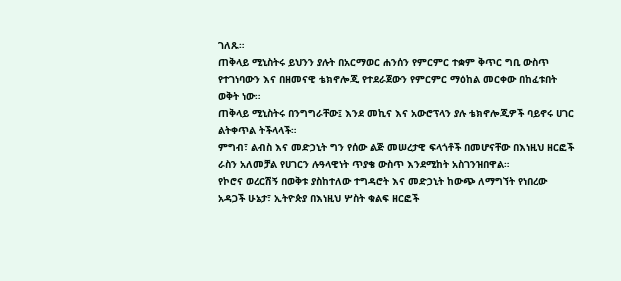ገለጹ።
ጠቅላይ ሚኒስትሩ ይህንን ያሉት በአርማወር ሐንሰን የምርምር ተቋም ቅጥር ግቢ ውስጥ የተገነባውን እና በዘመናዊ ቴክኖሎጂ የተደራጀውን የምርምር ማዕከል መርቀው በከፈቱበት ወቅት ነው።
ጠቅላይ ሚኒስትሩ በንግግራቸው፤ እንደ መኪና እና አውሮፕላን ያሉ ቴክኖሎጂዎች ባይኖሩ ሀገር ልትቀጥል ትችላላች።
ምግብ፣ ልብስ እና መድኃኒት ግን የሰው ልጅ መሠረታዊ ፍላጎቶች በመሆናቸው በእነዚህ ዘርፎች ራስን አለመቻል የሀገርን ሉዓላዊነት ጥያቄ ውስጥ እንደሚከት አስገንዝበዋል።
የኮሮና ወረርሽኝ በወቅቱ ያስከተለው ተግዳሮት እና መድኃኒት ከውጭ ለማግኘት የነበረው አዳጋች ሁኔታ፣ ኢትዮጵያ በእነዚህ ሦስት ቁልፍ ዘርፎች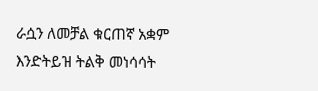ራሷን ለመቻል ቁርጠኛ አቋም እንድትይዝ ትልቅ መነሳሳት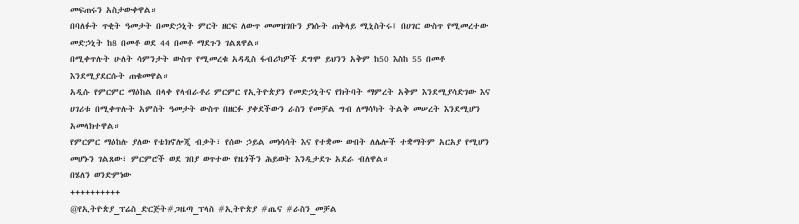መፍጠሩን አስታውቀዋል።
በባለፉት ጥቂት ዓመታት በመድኃኒት ምርት ዘርፍ ለውጥ መመዝገቡን ያነሱት ጠቅላይ ሚኒስትሩ፤ በሀገር ውስጥ የሚመረተው መድኃኒት ከ8 በመቶ ወደ 44 በመቶ ማደጉን ገልጸዋል።
በሚቀጥሉት ሁለት ሳምንታት ውስጥ የሚመረቁ አዳዲስ ፋብሪካዎች ደግሞ ይህንን አቅም ከ50 እስከ 55 በመቶ እንደሚያደርሱት ጠቁመዋል።
አዲሱ የምርምር ማዕከል በላቀ የላብራቶሪ ምርምር የኢትዮጵያን የመድኃኒትና የክትባት ማምረት አቅም እንደሚያሳድገው እና ሀገሪቱ በሚቀጥሉት አምስት ዓመታት ውስጥ በዘርፉ ያቀደችውን ራስን የመቻል ግብ ለማሳካት ትልቅ መሠረት እንደሚሆን አመላክተዋል።
የምርምር ማዕከሉ ያለው የቴክኖሎጂ ብቃት፣ የሰው ኃይል መነሳሳት እና የተቋሙ ውበት ለሌሎች ተቋማትም አርአያ የሚሆን መሆኑን ገልጸው፣ ምርምሮች ወደ ገበያ ወጥተው የዜጎችን ሕይወት እንዲታደጉ አደራ ብለዋል።
በሄለን ወንድምነው
++++++++++
@የኢትዮጵያ_ፕሬስ_ድርጅት#ጋዜጣ_ፕላስ #ኢትዮጵያ #ጤና #ራስን_መቻል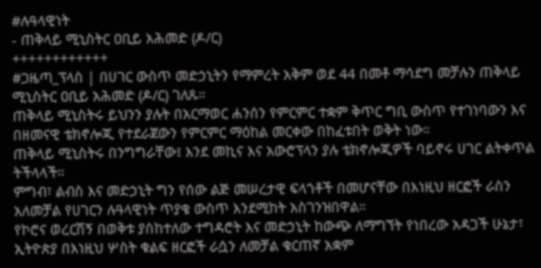#ሉዓላዊነት
- ጠቅላይ ሚኒስትር ዐቢይ አሕመድ (ዶ/ር)
++++++++++++
#ጋዜጣ_ፕላስ | በሀገር ውስጥ መድኃኒትን የማምረት አቅም ወደ 44 በመቶ ማሳደግ መቻሉን ጠቅላይ ሚኒስትር ዐቢይ አሕመድ (ዶ/ር) ገለጹ።
ጠቅላይ ሚኒስትሩ ይህንን ያሉት በአርማወር ሐንሰን የምርምር ተቋም ቅጥር ግቢ ውስጥ የተገነባውን እና በዘመናዊ ቴክኖሎጂ የተደራጀውን የምርምር ማዕከል መርቀው በከፈቱበት ወቅት ነው።
ጠቅላይ ሚኒስትሩ በንግግራቸው፤ እንደ መኪና እና አውሮፕላን ያሉ ቴክኖሎጂዎች ባይኖሩ ሀገር ልትቀጥል ትችላላች።
ምግብ፣ ልብስ እና መድኃኒት ግን የሰው ልጅ መሠረታዊ ፍላጎቶች በመሆናቸው በእነዚህ ዘርፎች ራስን አለመቻል የሀገርን ሉዓላዊነት ጥያቄ ውስጥ እንደሚከት አስገንዝበዋል።
የኮሮና ወረርሽኝ በወቅቱ ያስከተለው ተግዳሮት እና መድኃኒት ከውጭ ለማግኘት የነበረው አዳጋች ሁኔታ፣ ኢትዮጵያ በእነዚህ ሦስት ቁልፍ ዘርፎች ራሷን ለመቻል ቁርጠኛ አቋም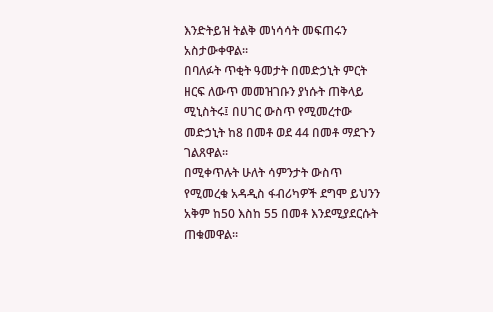እንድትይዝ ትልቅ መነሳሳት መፍጠሩን አስታውቀዋል።
በባለፉት ጥቂት ዓመታት በመድኃኒት ምርት ዘርፍ ለውጥ መመዝገቡን ያነሱት ጠቅላይ ሚኒስትሩ፤ በሀገር ውስጥ የሚመረተው መድኃኒት ከ8 በመቶ ወደ 44 በመቶ ማደጉን ገልጸዋል።
በሚቀጥሉት ሁለት ሳምንታት ውስጥ የሚመረቁ አዳዲስ ፋብሪካዎች ደግሞ ይህንን አቅም ከ50 እስከ 55 በመቶ እንደሚያደርሱት ጠቁመዋል።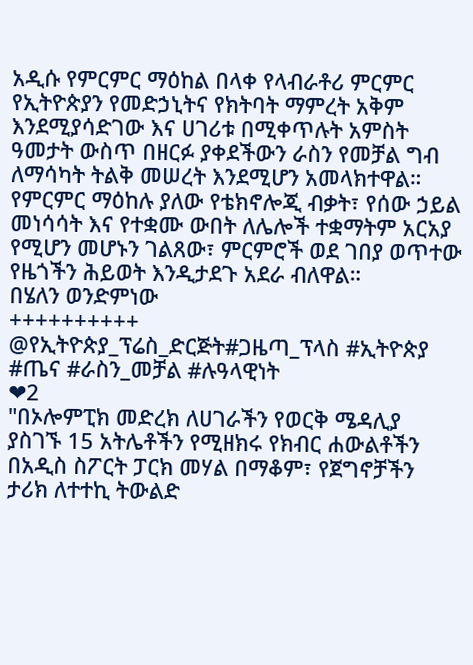አዲሱ የምርምር ማዕከል በላቀ የላብራቶሪ ምርምር የኢትዮጵያን የመድኃኒትና የክትባት ማምረት አቅም እንደሚያሳድገው እና ሀገሪቱ በሚቀጥሉት አምስት ዓመታት ውስጥ በዘርፉ ያቀደችውን ራስን የመቻል ግብ ለማሳካት ትልቅ መሠረት እንደሚሆን አመላክተዋል።
የምርምር ማዕከሉ ያለው የቴክኖሎጂ ብቃት፣ የሰው ኃይል መነሳሳት እና የተቋሙ ውበት ለሌሎች ተቋማትም አርአያ የሚሆን መሆኑን ገልጸው፣ ምርምሮች ወደ ገበያ ወጥተው የዜጎችን ሕይወት እንዲታደጉ አደራ ብለዋል።
በሄለን ወንድምነው
++++++++++
@የኢትዮጵያ_ፕሬስ_ድርጅት#ጋዜጣ_ፕላስ #ኢትዮጵያ #ጤና #ራስን_መቻል #ሉዓላዊነት
❤2
"በኦሎምፒክ መድረክ ለሀገራችን የወርቅ ሜዳሊያ ያስገኙ 15 አትሌቶችን የሚዘክሩ የክብር ሐውልቶችን በአዲስ ስፖርት ፓርክ መሃል በማቆም፣ የጀግኖቻችን ታሪክ ለተተኪ ትውልድ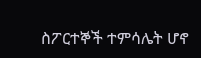ስፖርተኞች ተምሳሌት ሆኖ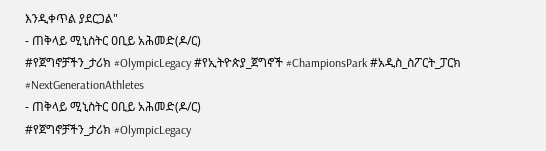እንዲቀጥል ያደርጋል"
- ጠቅላይ ሚኒስትር ዐቢይ አሕመድ(ዶ/ር)
#የጀግኖቻችን_ታሪክ #OlympicLegacy #የኢትዮጵያ_ጀግኖች #ChampionsPark #አዲስ_ስፖርት_ፓርክ
#NextGenerationAthletes
- ጠቅላይ ሚኒስትር ዐቢይ አሕመድ(ዶ/ር)
#የጀግኖቻችን_ታሪክ #OlympicLegacy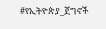#የኢትዮጵያ_ጀግኖች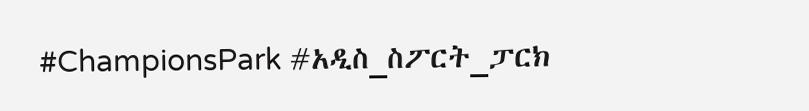#ChampionsPark #አዲስ_ስፖርት_ፓርክ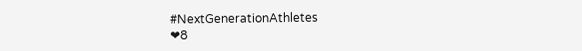#NextGenerationAthletes
❤8